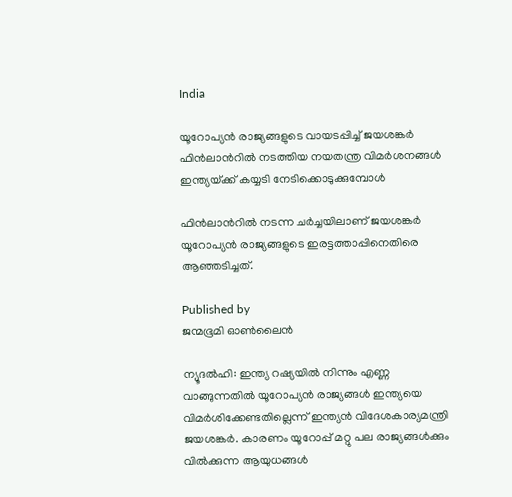India

യൂറോപ്യന്‍ രാജ്യങ്ങളുടെ വായടപ്പിച്ച് ജയശങ്കര്‍ ഫിന്‍ലാന്‍റില്‍ നടത്തിയ നയതന്ത്ര വിമര്‍ശനങ്ങള്‍ ഇന്ത്യയ്‌ക്ക് കയ്യടി നേടിക്കൊടുക്കുമ്പോള്‍

ഫിന്‍ലാന്‍റില്‍ നടന്ന ചര്‍ച്ചയിലാണ് ജയശങ്കര്‍ യൂറോപ്യന്‍ രാജ്യങ്ങളുടെ ഇരട്ടത്താപ്പിനെതിരെ ആഞ്ഞടിച്ചത്.

Published by
ജന്മഭൂമി ഓണ്‍ലൈന്‍

ന്യൂദല്‍ഹി: ഇന്ത്യ റഷ്യയില്‍ നിന്നും എണ്ണ വാങ്ങുന്നതില്‍ യൂറോപ്യന്‍ രാജ്യങ്ങള്‍ ഇന്ത്യയെ വിമര്‍ശിക്കേണ്ടതില്ലെന്ന് ഇന്ത്യന്‍ വിദേശകാര്യമന്ത്രി ജയശങ്കര്‍. കാരണം യൂറോപ്പ് മറ്റു പല രാജ്യങ്ങള്‍ക്കും വില്‍ക്കുന്ന ആയുധങ്ങള്‍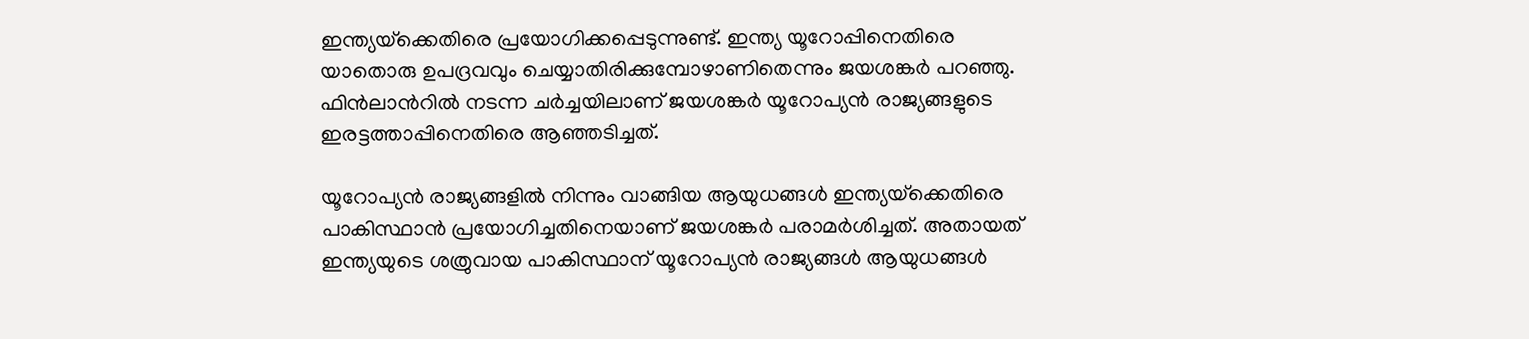ഇന്ത്യയ്‌ക്കെതിരെ പ്രയോഗിക്കപ്പെടുന്നുണ്ട്. ഇന്ത്യ യൂറോപ്പിനെതിരെ യാതൊരു ഉപദ്രവവും ചെയ്യാതിരിക്കുമ്പോഴാണിതെന്നും ജയശങ്കര്‍ പറഞ്ഞു. ഫിന്‍ലാന്‍റില്‍ നടന്ന ചര്‍ച്ചയിലാണ് ജയശങ്കര്‍ യൂറോപ്യന്‍ രാജ്യങ്ങളുടെ ഇരട്ടത്താപ്പിനെതിരെ ആഞ്ഞടിച്ചത്.

യൂറോപ്യന്‍ രാജ്യങ്ങളില്‍ നിന്നും വാങ്ങിയ ആയുധങ്ങള്‍ ഇന്ത്യയ്‌ക്കെതിരെ പാകിസ്ഥാന്‍ പ്രയോഗിച്ചതിനെയാണ് ജയശങ്കര്‍ പരാമര്‍ശിച്ചത്. അതായത് ഇന്ത്യയുടെ ശത്രുവായ പാകിസ്ഥാന് യൂറോപ്യന്‍ രാജ്യങ്ങള്‍ ആയുധങ്ങള്‍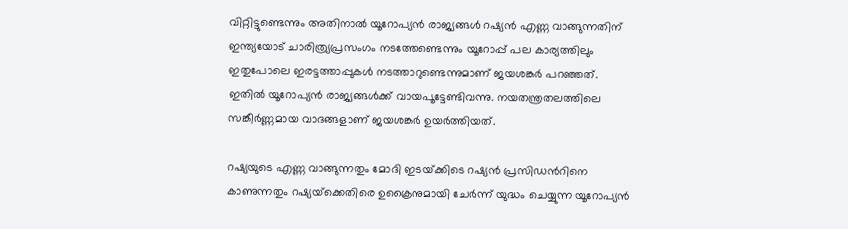വിറ്റിട്ടുണ്ടെന്നും അതിനാല്‍ യൂറോപ്യന്‍ രാജ്യങ്ങള്‍ റഷ്യന്‍ എണ്ണ വാങ്ങുന്നതിന് ഇന്ത്യയോട് ചാരിത്ര്യപ്രസംഗം നടത്തേണ്ടെന്നും യൂറോപ്പ് പല കാര്യത്തിലും ഇതുപോലെ ഇരട്ടത്താപ്പുകള്‍ നടത്താറുണ്ടെന്നുമാണ് ജയശങ്കര്‍ പറഞ്ഞത്. ഇതില്‍ യൂറോപ്യന്‍ രാജ്യങ്ങള്‍ക്ക് വായപൂട്ടേണ്ടിവന്നു. നയതന്ത്രതലത്തിലെ സങ്കീര്‍ണ്ണമായ വാദങ്ങളാണ് ജയശങ്കര്‍ ഉയര്‍ത്തിയത്.

റഷ്യയുടെ എണ്ണ വാങ്ങുന്നതും മോദി ഇടയ്‌ക്കിടെ റഷ്യന്‍ പ്രസിഡന്‍റിനെ കാണുന്നതും റഷ്യയ്‌ക്കെതിരെ ഉക്രൈനുമായി ചേര്‍ന്ന് യുദ്ധം ചെയ്യുന്ന യൂറോപ്യന്‍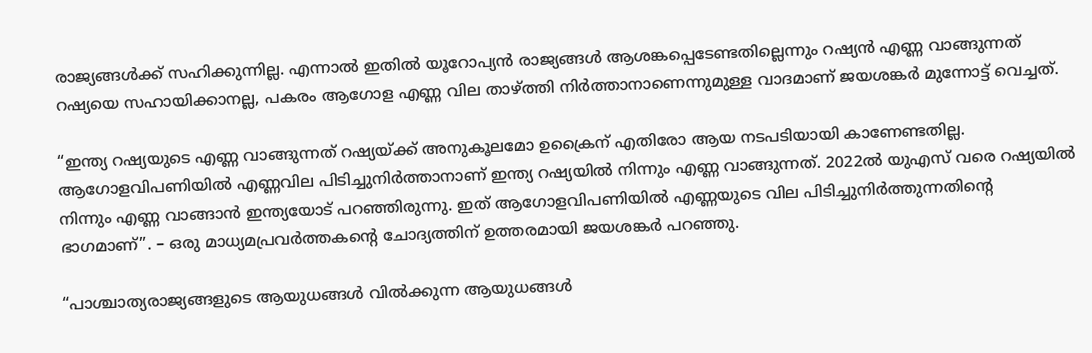രാജ്യങ്ങള്‍ക്ക് സഹിക്കുന്നില്ല. എന്നാല്‍ ഇതില്‍ യൂറോപ്യന്‍ രാജ്യങ്ങള്‍ ആശങ്കപ്പെടേണ്ടതില്ലെന്നും റഷ്യന്‍ എണ്ണ വാങ്ങുന്നത് റഷ്യയെ സഹായിക്കാനല്ല, പകരം ആഗോള എണ്ണ വില താഴ്‌ത്തി നിര്‍ത്താനാണെന്നുമുള്ള വാദമാണ് ജയശങ്കര്‍ മുന്നോട്ട് വെച്ചത്.

“ഇന്ത്യ റഷ്യയുടെ എണ്ണ വാങ്ങുന്നത് റഷ്യയ്‌ക്ക് അനുകൂലമോ ഉക്രൈന് എതിരോ ആയ നടപടിയായി കാണേണ്ടതില്ല. ആഗോളവിപണിയില്‍ എണ്ണവില പിടിച്ചുനിര്‍ത്താനാണ് ഇന്ത്യ റഷ്യയില്‍ നിന്നും എണ്ണ വാങ്ങുന്നത്. 2022ല്‍ യുഎസ് വരെ റഷ്യയില്‍ നിന്നും എണ്ണ വാങ്ങാന്‍ ഇന്ത്യയോട് പറഞ്ഞിരുന്നു. ഇത് ആഗോളവിപണിയില്‍ എണ്ണയുടെ വില പിടിച്ചുനിര്‍ത്തുന്നതിന്റെ ഭാഗമാണ്”. – ഒരു മാധ്യമപ്രവര്‍ത്തകന്റെ ചോദ്യത്തിന് ഉത്തരമായി ജയശങ്കര്‍ പറഞ്ഞു.

“പാശ്ചാത്യരാജ്യങ്ങളുടെ ആയുധങ്ങള്‍ വില്‍ക്കുന്ന ആയുധങ്ങള്‍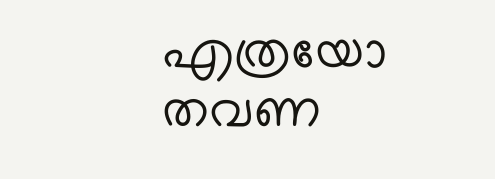എത്രയോ തവണ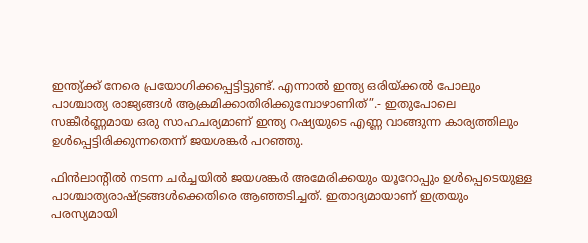ഇന്ത്യ്‌ക്ക് നേരെ പ്രയോഗിക്കപ്പെട്ടിട്ടുണ്ട്. എന്നാല്‍ ഇന്ത്യ ഒരിയ്‌ക്കല്‍ പോലും പാശ്ചാത്യ രാജ്യങ്ങള്‍ ആക്രമിക്കാതിരിക്കുമ്പോഴാണിത്”.- ഇതുപോലെ സങ്കീര്‍ണ്ണമായ ഒരു സാഹചര്യമാണ് ഇന്ത്യ റഷ്യയുടെ എണ്ണ വാങ്ങുന്ന കാര്യത്തിലും ഉള്‍പ്പെട്ടിരിക്കുന്നതെന്ന് ജയശങ്കര്‍ പറഞ്ഞു.

ഫിന്‍ലാന്‍റില്‍ നടന്ന ചര്‍ച്ചയില്‍ ജയശങ്കര്‍ അമേരിക്കയും യൂറോപ്പും ഉള്‍പ്പെടെയുള്ള പാശ്ചാത്യരാഷ്‌ട്രങ്ങള്‍ക്കെതിരെ ആഞ്ഞടിച്ചത്. ഇതാദ്യമായാണ് ഇത്രയും പരസ്യമായി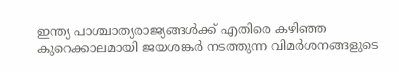ഇന്ത്യ പാശ്ചാത്യരാജ്യങ്ങള്‍ക്ക് എതിരെ കഴിഞ്ഞ കുറെക്കാലമായി ജയശങ്കര്‍ നടത്തുന്ന വിമര്‍ശനങ്ങളുടെ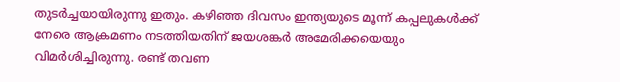തുടര്‍ച്ചയായിരുന്നു ഇതും. കഴിഞ്ഞ ദിവസം ഇന്ത്യയുടെ മൂന്ന് കപ്പലുകള്‍ക്ക് നേരെ ആക്രമണം നടത്തിയതിന് ജയശങ്കര്‍ അമേരിക്കയെയും വിമര്‍ശിച്ചിരുന്നു. രണ്ട് തവണ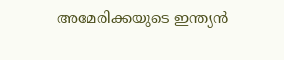അമേരിക്കയുടെ ഇന്ത്യന്‍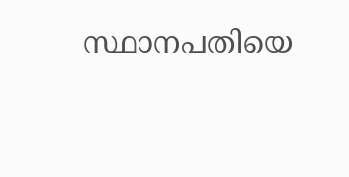സ്ഥാനപതിയെ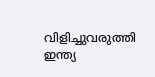വിളിച്ചുവരുത്തി ഇന്ത്യ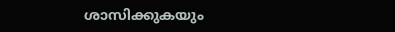ശാസിക്കുകയും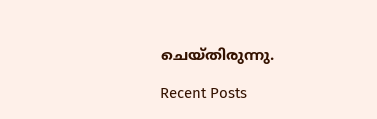ചെയ്തിരുന്നു.

Recent Posts